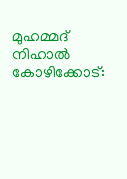മുഹമ്മദ് നിഹാൽ
കോഴിക്കോട്: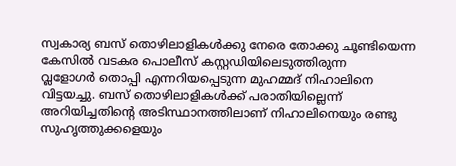സ്വകാര്യ ബസ് തൊഴിലാളികൾക്കു നേരെ തോക്കു ചൂണ്ടിയെന്ന കേസിൽ വടകര പൊലീസ് കസ്റ്റഡിയിലെടുത്തിരുന്ന
വ്ലളോഗർ തൊപ്പി എന്നറിയപ്പെടുന്ന മുഹമ്മദ് നിഹാലിനെ വിട്ടയച്ചു. ബസ് തൊഴിലാളികൾക്ക് പരാതിയില്ലെന്ന് അറിയിച്ചതിന്റെ അടിസ്ഥാനത്തിലാണ് നിഹാലിനെയും രണ്ടു സുഹൃത്തുക്കളെയും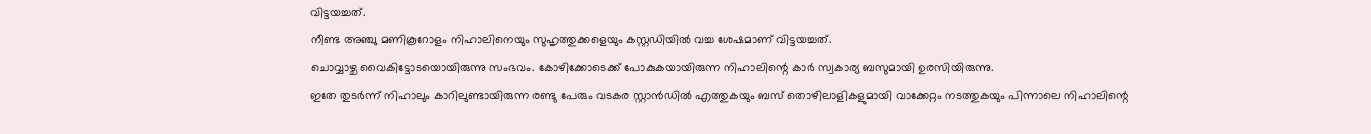വിട്ടയച്ചത്.
നീണ്ട അഞ്ചു മണികൂറോളം നിഹാലിനെയും സുഹൃത്തുക്കളെയും കസ്റ്റഡിയിൽ വച്ച ശേഷമാണ് വിട്ടയച്ചത്.
ചൊവ്വാഴ്ച വൈകിട്ടോടയൊയിരുന്നു സംഭവം. കോഴിക്കോടെക്ക് പോകുകയായിരുന്ന നിഹാലിന്റെ കാർ സ്വകാര്യ ബസുമായി ഉരസിയിരുന്നു.
ഇതേ തുടർന്ന് നിഹാലും കാറിലുണ്ടായിരുന്ന രണ്ടു പേരും വടകര സ്റ്റാൻഡിൽ എത്തുകയും ബസ് തൊഴിലാളികളുമായി വാക്കേറ്റം നടത്തുകയും പിന്നാലെ നിഹാലിന്റെ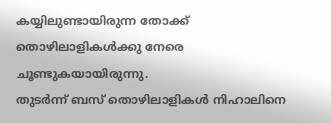കയ്യിലുണ്ടായിരുന്ന തോക്ക് തൊഴിലാളികൾക്കു നേരെ ചൂണ്ടുകയായിരുന്നു.
തുടർന്ന് ബസ് തൊഴിലാളികൾ നിഹാലിനെ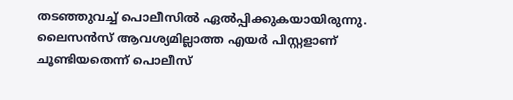തടഞ്ഞുവച്ച് പൊലീസിൽ ഏൽപ്പിക്കുകയായിരുന്നു. ലൈസൻസ് ആവശ്യമില്ലാത്ത എയർ പിസ്റ്റളാണ് ചൂണ്ടിയതെന്ന് പൊലീസ്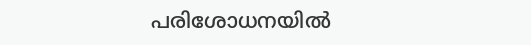പരിശോധനയിൽ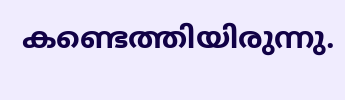കണ്ടെത്തിയിരുന്നു.